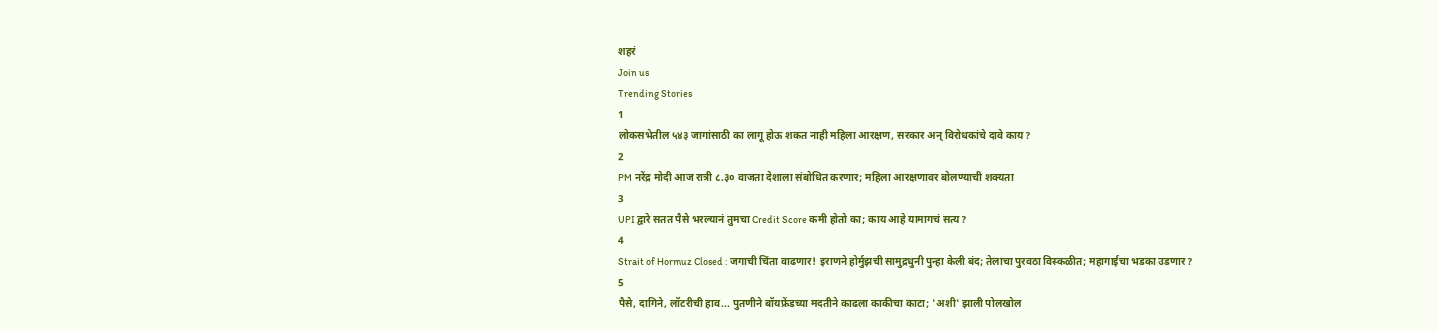शहरं
Join us
Trending Stories
1
लोकसभेतील ५४३ जागांसाठी का लागू होऊ शकत नाही महिला आरक्षण, सरकार अन् विरोधकांचे दावे काय?
2
PM नरेंद्र मोदी आज रात्री ८.३० वाजता देशाला संबोधित करणार; महिला आरक्षणावर बोलण्याची शक्यता
3
UPI द्वारे सतत पैसे भरल्यानं तुमचा Credit Score कमी होतो का; काय आहे यामागचं सत्य?
4
Strait of Hormuz Closed : जगाची चिंता वाढणार! इराणने होर्मुझची सामुद्रधुनी पुन्हा केली बंद; तेलाचा पुरवठा विस्कळीत; महागाईचा भडका उडणार?
5
पैसे, दागिने, लॉटरीची हाव... पुतणीने बॉयफ्रेंडच्या मदतीने काढला काकीचा काटा; 'अशी' झाली पोलखोल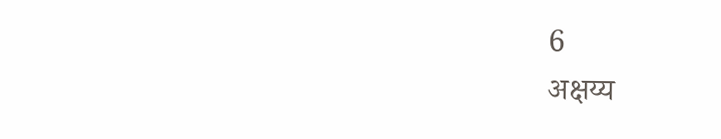6
अक्षय्य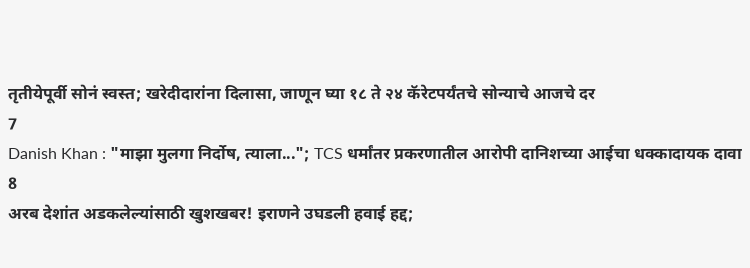तृतीयेपूर्वी सोनं स्वस्त; खरेदीदारांना दिलासा, जाणून घ्या १८ ते २४ कॅरेटपर्यंतचे सोन्याचे आजचे दर
7
Danish Khan : "माझा मुलगा निर्दोष, त्याला..."; TCS धर्मांतर प्रकरणातील आरोपी दानिशच्या आईचा धक्कादायक दावा
8
अरब देशांत अडकलेल्यांसाठी खुशखबर! इराणने उघडली हवाई हद्द;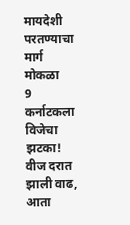मायदेशी परतण्याचा मार्ग मोकळा
9
कर्नाटकला विजेचा झटका! वीज दरात झाली वाढ, आता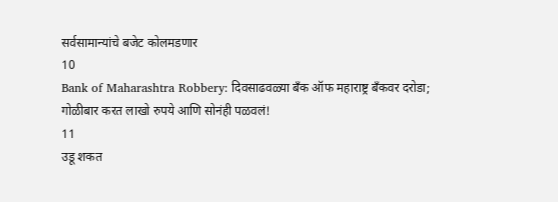सर्वसामान्यांचे बजेट कोलमडणार
10
Bank of Maharashtra Robbery: दिवसाढवळ्या बँक ऑफ महाराष्ट्र बँकवर दरोडा; गोळीबार करत लाखो रुपये आणि सोनंही पळवलं!
11
उडू शकत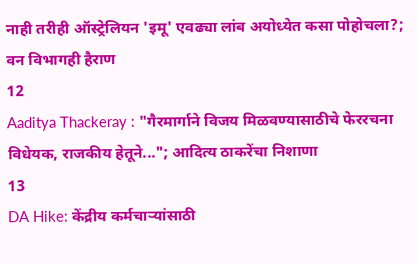नाही तरीही ऑस्ट्रेलियन 'इमू' एवढ्या लांब अयोध्येत कसा पोहोचला?; वन विभागही हैराण
12
Aaditya Thackeray : "गैरमार्गाने विजय मिळवण्यासाठीचे फेररचना विधेयक, राजकीय हेतूने..."; आदित्य ठाकरेंचा निशाणा
13
DA Hike: केंद्रीय कर्मचाऱ्यांसाठी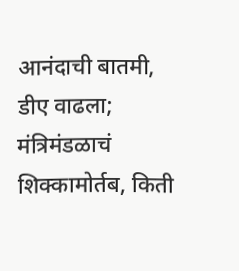आनंदाची बातमी, डीए वाढला; मंत्रिमंडळाचं शिक्कामोर्तब, किती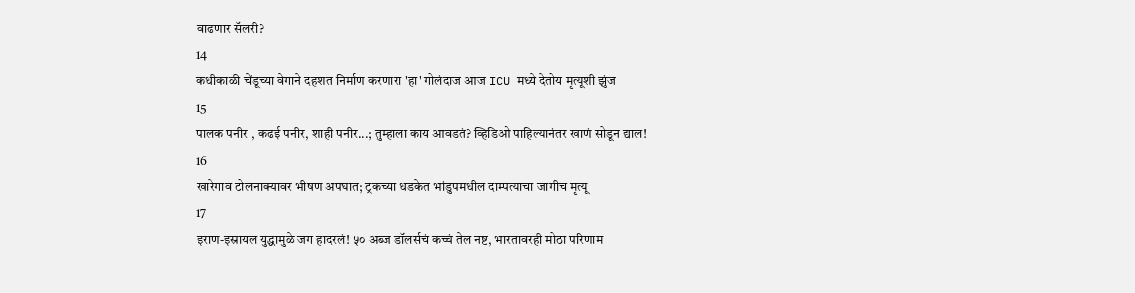वाढणार सॅलरी?
14
कधीकाळी चेंडूच्या वेगाने दहशत निर्माण करणारा 'हा' गोलंदाज आज ICU मध्ये देतोय मृत्यूशी झुंज
15
पालक पनीर , कढई पनीर, शाही पनीर...; तुम्हाला काय आवडतं? व्हिडिओ पाहिल्यानंतर खाणं सोडून द्याल!
16
खारेगाव टोलनाक्यावर भीषण अपघात; ट्रकच्या धडकेत भांडुपमधील दाम्पत्याचा जागीच मृत्यू
17
इराण-इस्रायल युद्धामुळे जग हादरलं! ५० अब्ज डॉलर्सचं कच्चं तेल नष्ट, भारतावरही मोठा परिणाम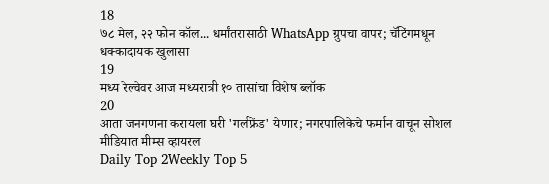18
७८ मेल, २२ फोन कॉल... धर्मांतरासाठी WhatsApp ग्रुपचा वापर; चॅटिंगमधून धक्कादायक खुलासा
19
मध्य रेल्वेवर आज मध्यरात्री १० तासांचा विशेष ब्लॉक
20
आता जनगणना करायला घरी 'गर्लफ्रेंड' येणार; नगरपालिकेचे फर्मान वाचून सोशल मीडियात मीम्स व्हायरल
Daily Top 2Weekly Top 5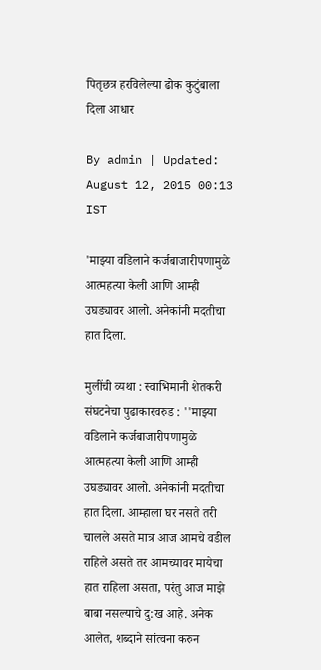पितृछत्र हरविलेल्या ढोक कुटुंबाला दिला आधार

By admin | Updated: August 12, 2015 00:13 IST

'माझ्या वडिलाने कर्जबाजारीपणामुळे आत्महत्या केली आणि आम्ही उघड्यावर आलो. अनेकांनी मदतीचा हात दिला.

मुलींची व्यथा : स्वाभिमानी शेतकरी संघटनेचा पुढाकारवरुड : ''माझ्या वडिलाने कर्जबाजारीपणामुळे आत्महत्या केली आणि आम्ही उघड्यावर आलो. अनेकांनी मदतीचा हात दिला. आम्हाला घर नसते तरी चालले असते मात्र आज आमचे वडील राहिले असते तर आमच्यावर मायेचा हात राहिला असता, परंतु आज माझे बाबा नसल्याचे दु:ख आहे. अनेक आलेत, शब्दाने सांत्वना करुन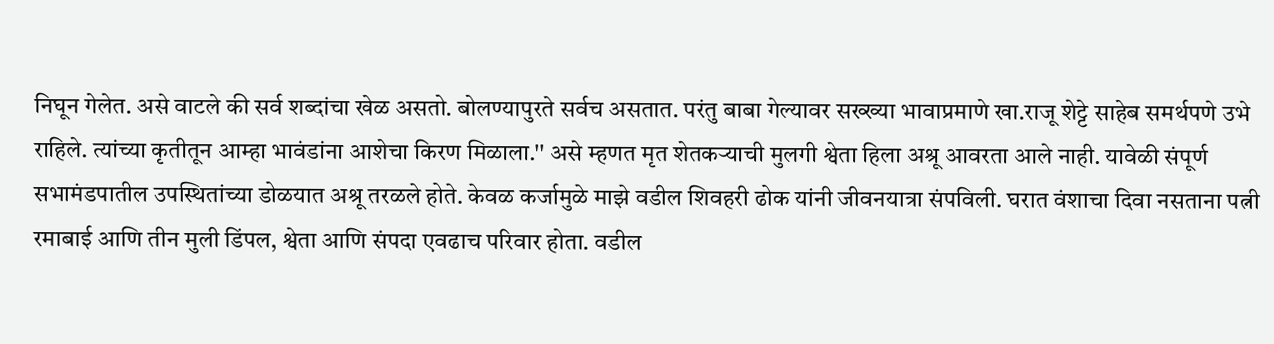निघून गेलेत. असे वाटले की सर्व शब्दांचा खेळ असतो. बोलण्यापुरते सर्वच असतात. परंतु बाबा गेल्यावर सख्ख्या भावाप्रमाणे खा.राजू शेट्टे साहेब समर्थपणे उभे राहिले. त्यांच्या कृतीतून आम्हा भावंडांना आशेचा किरण मिळाला.'' असे म्हणत मृत शेतकऱ्याची मुलगी श्वेता हिला अश्रू आवरता आले नाही. यावेळी संपूर्ण सभामंडपातील उपस्थितांच्या डोळयात अश्रू तरळले होते. केवळ कर्जामुळे माझे वडील शिवहरी ढोक यांनी जीवनयात्रा संपविली. घरात वंशाचा दिवा नसताना पत्नी रमाबाई आणि तीन मुली डिंपल, श्वेता आणि संपदा एवढाच परिवार होता. वडील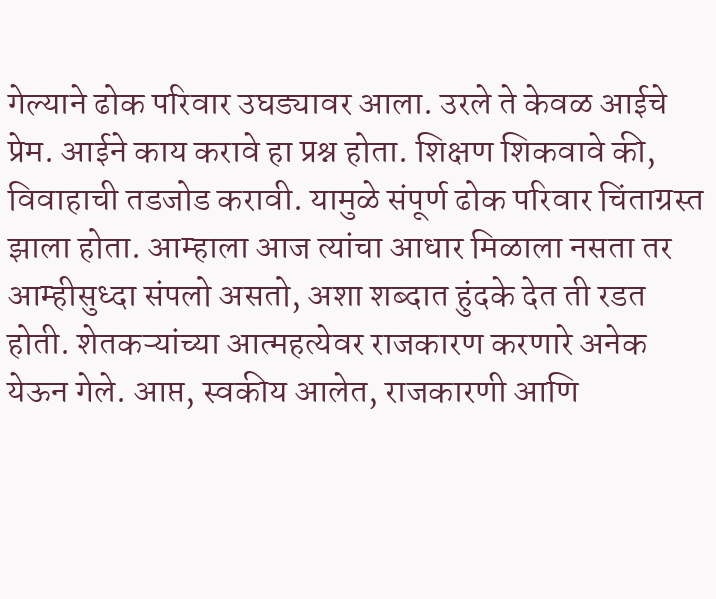गेल्याने ढोक परिवार उघड्यावर आला. उरले ते केवळ आईचे प्रेम. आईने काय करावे हा प्रश्न होता. शिक्षण शिकवावे की, विवाहाची तडजोड करावी. यामुळे संपूर्ण ढोक परिवार चिंताग्रस्त झाला होता. आम्हाला आज त्यांचा आधार मिळाला नसता तर आम्हीसुध्दा संपलो असतो, अशा शब्दात हुंदके देत ती रडत होती. शेतकऱ्यांच्या आत्महत्येवर राजकारण करणारे अनेक येऊन गेले. आप्त, स्वकीय आलेत, राजकारणी आणि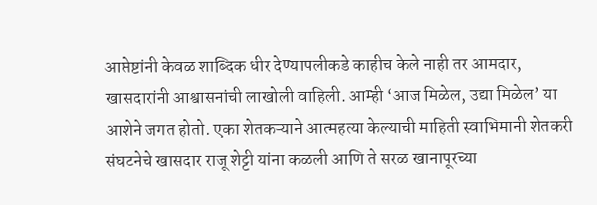आप्तेष्टांनी केवळ शाब्दिक धीर देण्यापलीकडे काहीच केले नाही तर आमदार, खासदारांनी आश्वासनांची लाखोली वाहिली. आम्ही ‘आज मिळेल, उद्या मिळेल’ या आशेने जगत होतो. एका शेतकऱ्याने आत्महत्या केल्याची माहिती स्वाभिमानी शेतकरी संघटनेचे खासदार राजू शेट्टी यांना कळली आणि ते सरळ खानापूरच्या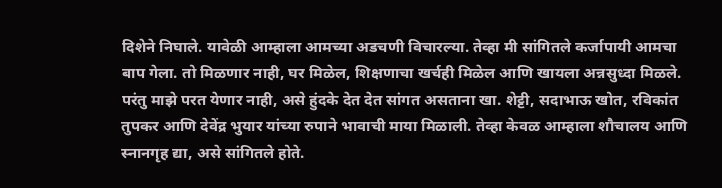दिशेने निघाले. यावेळी आम्हाला आमच्या अडचणी विचारल्या. तेव्हा मी सांगितले कर्जापायी आमचा बाप गेला. तो मिळणार नाही, घर मिळेल, शिक्षणाचा खर्चही मिळेल आणि खायला अन्नसुध्दा मिळले. परंतु माझे परत येणार नाही, असे हुंदके देत देत सांगत असताना खा. शेट्टी, सदाभाऊ खोत, रविकांत तुपकर आणि देवेंद्र भुयार यांच्या रुपाने भावाची माया मिळाली. तेव्हा केवळ आम्हाला शौचालय आणि स्नानगृह द्या, असे सांगितले होते.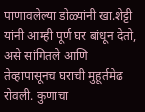पाणावलेल्या डोळ्यांनी खा.शेट्टी यांनी आम्ही पूर्ण घर बांधून देतो, असे सांगितले आणि तेव्हापासूनच घराची मुहूर्तमेढ रोवली. कुणाचा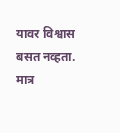यावर विश्वास बसत नव्हता. मात्र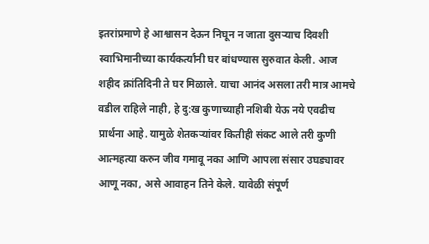इतरांप्रमाणे हे आश्वासन देऊन निघून न जाता दुसऱ्याच दिवशी स्वाभिमानीच्या कार्यकर्त्यांनी घर बांधण्यास सुरुवात केली. आज शहीद क्रांतिदिनी ते घर मिळाले. याचा आनंद असला तरी मात्र आमचे वडील राहिले नाही, हे दु:ख कुणाच्याही नशिबी येऊ नये एवढीच प्रार्थना आहे. यामुळे शेतकऱ्यांवर कितीही संकट आले तरी कुणी आत्महत्या करुन जीव गमावू नका आणि आपला संसार उघड्यावर आणू नका, असे आवाहन तिने केले. यावेळी संपूर्ण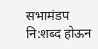सभामंडप नि:शब्द होऊन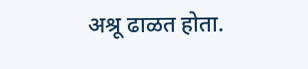अश्रू ढाळत होता.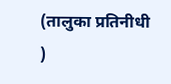(तालुका प्रतिनीधी )